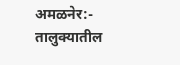अमळनेर:- तालुक्यातील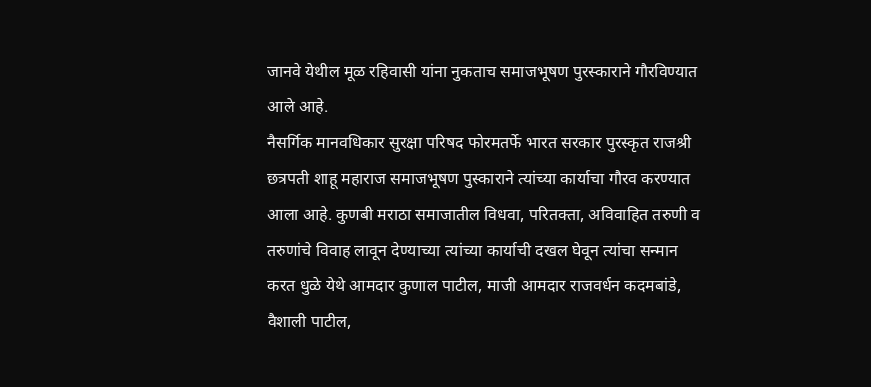जानवे येथील मूळ रहिवासी यांना नुकताच समाजभूषण पुरस्काराने गौरविण्यात आले आहे.
नैसर्गिक मानवधिकार सुरक्षा परिषद फोरमतर्फे भारत सरकार पुरस्कृत राजश्री छत्रपती शाहू महाराज समाजभूषण पुस्काराने त्यांच्या कार्याचा गौरव करण्यात आला आहे. कुणबी मराठा समाजातील विधवा, परितक्ता, अविवाहित तरुणी व तरुणांचे विवाह लावून देण्याच्या त्यांच्या कार्याची दखल घेवून त्यांचा सन्मान करत धुळे येथे आमदार कुणाल पाटील, माजी आमदार राजवर्धन कदमबांडे, वैशाली पाटील,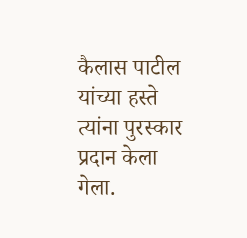कैलास पाटील यांच्या हस्ते त्यांना पुरस्कार प्रदान केला गेला.